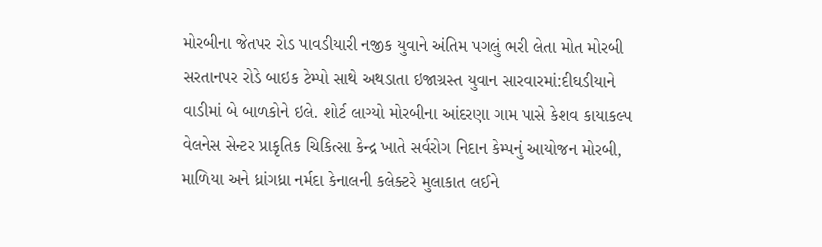મોરબીના જેતપર રોડ પાવડીયારી નજીક યુવાને અંતિમ પગલું ભરી લેતા મોત મોરબી સરતાનપર રોડે બાઇક ટેમ્પો સાથે અથડાતા ઇજાગ્રસ્ત યુવાન સારવારમાં:દીઘડીયાને વાડીમાં બે બાળકોને ઇલે. શોર્ટ લાગ્યો મોરબીના આંદરણા ગામ પાસે કેશવ કાયાકલ્પ વેલનેસ સેન્ટર પ્રાકૃતિક ચિકિત્સા કેન્દ્ર ખાતે સર્વરોગ નિદાન કેમ્પનું આયોજન મોરબી, માળિયા અને ધ્રાંગધ્રા નર્મદા કેનાલની કલેક્ટરે મુલાકાત લઈને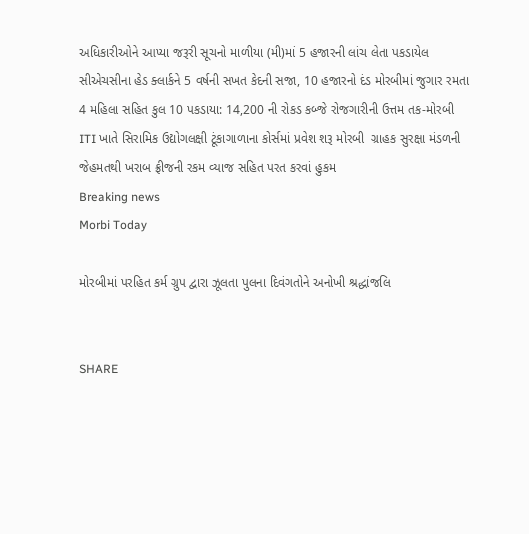અધિકારીઓને આપ્યા જરૂરી સૂચનો માળીયા (મી)માં 5 હજારની લાંચ લેતા પકડાયેલ સીએચસીના હેડ ક્લાર્કને 5 વર્ષની સખત કેદની સજા, 10 હજારનો દંડ મોરબીમાં જુગાર રમતા 4 મહિલા સહિત કુલ 10 પકડાયા: 14,200 ની રોકડ કબ્જે રોજગારીની ઉત્તમ તક-મોરબી ITI ખાતે સિરામિક ઉદ્યોગલક્ષી ટૂંકાગાળાના કોર્સમાં પ્રવેશ શરૂ મોરબી  ગ્રાહક સુરક્ષા મંડળની  જેહમતથી ખરાબ ફ્રીજની રકમ વ્યાજ સહિત પરત કરવાં હુકમ
Breaking news
Morbi Today

મોરબીમાં પરહિત કર્મ ગ્રુપ દ્વારા ઝૂલતા પુલના દિવંગતોને અનોખી શ્રદ્ધાંજલિ


SHARE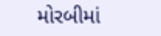મોરબીમાં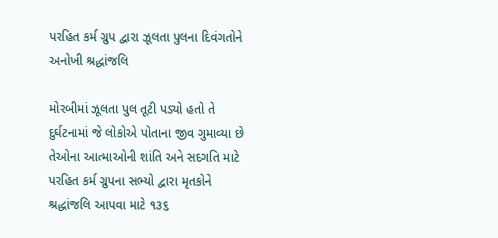પરહિત કર્મ ગ્રુપ દ્વારા ઝૂલતા પુલના દિવંગતોને અનોખી શ્રદ્ધાંજલિ

મોરબીમાં ઝૂલતા પુલ તૂટી પડ્યો હતો તે દુર્ઘટનામાં જે લોકોએ પોતાના જીવ ગુમાવ્યા છે તેઓના આત્માઓની શાંતિ અને સદગતિ માટે પરહિત કર્મ ગ્રુપના સભ્યો દ્વારા મૃતકોને શ્રદ્ધાંજલિ આપવા માટે ૧૩૬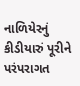નાળિયેરનું કીડીયારું પૂરીને પરંપરાગત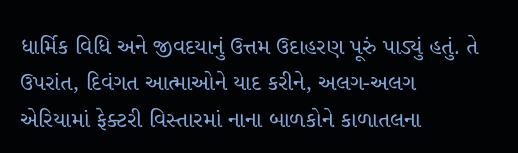ધાર્મિક વિધિ અને જીવદયાનું ઉત્તમ ઉદાહરણ પૂરું પાડ્યું હતું. તે ઉપરાંત, દિવંગત આત્માઓને યાદ કરીને, અલગ-અલગ એરિયામાં ફેક્ટરી વિસ્તારમાં નાના બાળકોને કાળાતલના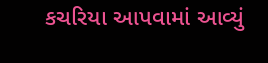કચરિયા આપવામાં આવ્યું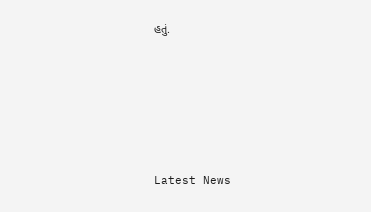હતું.






Latest News